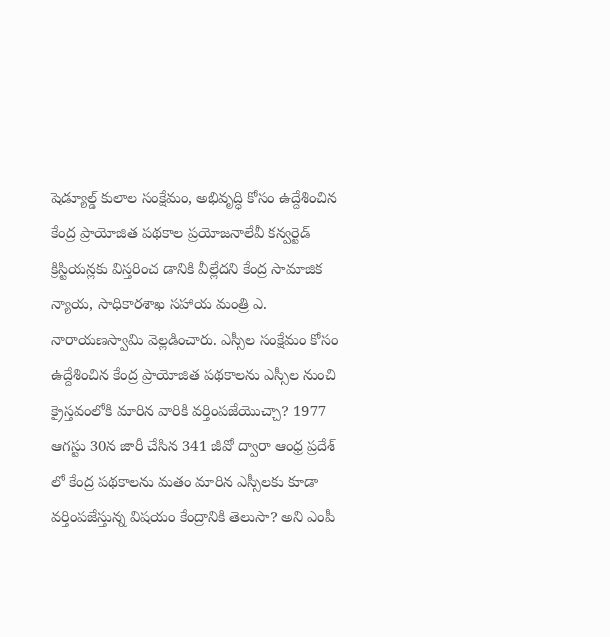షెడ్యూల్డ్ కులాల సంక్షేమం, అభివృద్ధి కోసం ఉద్దేశించిన కేంద్ర ప్రాయోజిత పథకాల ప్రయోజనాలేవీ కన్వర్టెడ్ క్రిస్టియన్లకు విస్తరించ డానికి వీల్లేదని కేంద్ర సామాజిక న్యాయ, సాధికారశాఖ సహాయ మంత్రి ఎ. నారాయణస్వామి వెల్లడించారు. ఎస్సీల సంక్షేమం కోసం ఉద్దేశించిన కేంద్ర ప్రాయోజిత పథకాలను ఎస్సీల నుంచి క్రైస్తవంలోకి మారిన వారికి వర్తింపజేయొచ్చా? 1977 ఆగస్టు 30న జారీ చేసిన 341 జీవో ద్వారా ఆంధ్ర ప్రదేశ్ లో కేంద్ర పథకాలను మతం మారిన ఎస్సీలకు కూడా వర్తింపజేస్తున్న విషయం కేంద్రానికి తెలుసా? అని ఎంపీ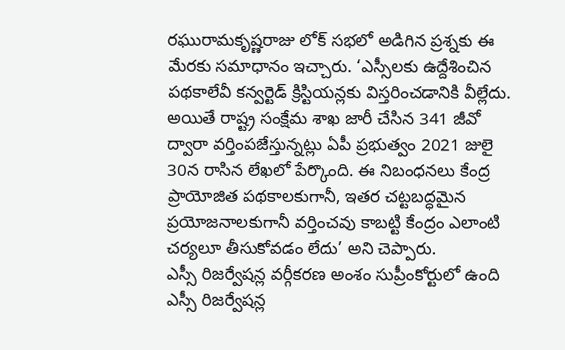రఘురామకృష్ణరాజు లోక్ సభలో అడిగిన ప్రశ్నకు ఈ మేరకు సమాధానం ఇచ్చారు. ‘ఎస్సీలకు ఉద్దేశించిన పథకాలేవీ కన్వర్టెడ్ క్రిస్టియన్లకు విస్తరించడానికి వీల్లేదు. అయితే రాష్ట్ర సంక్షేమ శాఖ జారీ చేసిన 341 జీవో ద్వారా వర్తింపజేస్తున్నట్లు ఏపీ ప్రభుత్వం 2021 జులై 30న రాసిన లేఖలో పేర్కొంది. ఈ నిబంధనలు కేంద్ర ప్రాయోజిత పథకాలకుగానీ, ఇతర చట్టబద్ధమైన ప్రయోజనాలకుగానీ వర్తించవు కాబట్టి కేంద్రం ఎలాంటి చర్యలూ తీసుకోవడం లేదు’ అని చెప్పారు.
ఎస్సీ రిజర్వేషన్ల వర్గీకరణ అంశం సుప్రీంకోర్టులో ఉంది
ఎస్సీ రిజర్వేషన్ల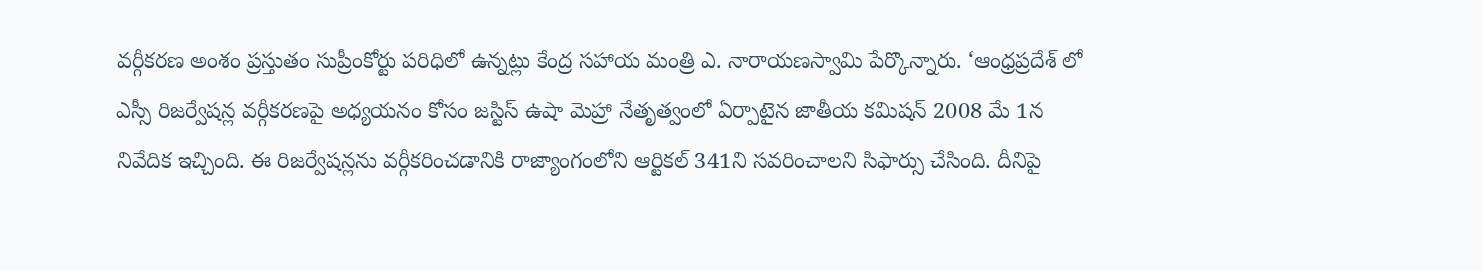వర్గీకరణ అంశం ప్రస్తుతం సుప్రీంకోర్టు పరిధిలో ఉన్నట్లు కేంద్ర సహాయ మంత్రి ఎ. నారాయణస్వామి పేర్కొన్నారు. ‘ఆంధ్రప్రదేశ్ లో ఎస్సీ రిజర్వేషన్ల వర్గీకరణపై అధ్యయనం కోసం జస్టిస్ ఉషా మెహ్రా నేతృత్వంలో ఏర్పాటైన జాతీయ కమిషన్ 2008 మే 1న నివేదిక ఇచ్చింది. ఈ రిజర్వేషన్లను వర్గీకరించడానికి రాజ్యాంగంలోని ఆర్టికల్ 341ని సవరించాలని సిఫార్సు చేసింది. దీనిపై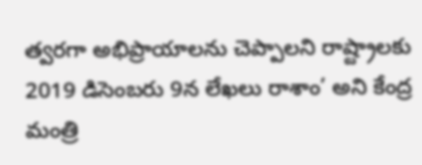త్వరగా అభిప్రాయాలను చెప్పాలని రాష్ట్రాలకు 2019 డిసెంబరు 9న లేఖలు రాశాం’ అని కేంద్ర మంత్రి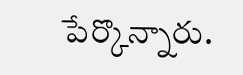పేర్కొన్నారు.